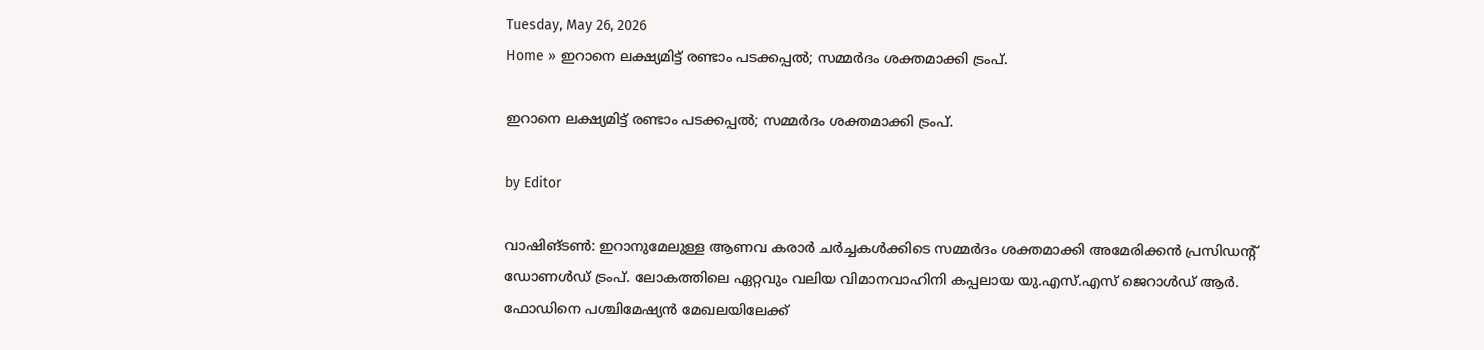Tuesday, May 26, 2026
Home » ഇറാനെ ലക്ഷ്യമിട്ട് രണ്ടാം പടക്കപ്പൽ; സമ്മർദം ശക്തമാക്കി ട്രംപ്.

ഇറാനെ ലക്ഷ്യമിട്ട് രണ്ടാം പടക്കപ്പൽ; സമ്മർദം ശക്തമാക്കി ട്രംപ്.

by Editor

വാഷിങ്ടൺ: ഇറാനുമേലുള്ള ആണവ കരാർ ചർച്ചകൾക്കിടെ സമ്മർദം ശക്തമാക്കി അമേരിക്കൻ പ്രസിഡന്റ് ഡോണൾഡ് ട്രംപ്. ലോകത്തിലെ ഏറ്റവും വലിയ വിമാനവാഹിനി കപ്പലായ യു.എസ്.എസ് ജെറാൾഡ് ആർ. ഫോഡിനെ പശ്ചിമേഷ്യൻ മേഖലയിലേക്ക്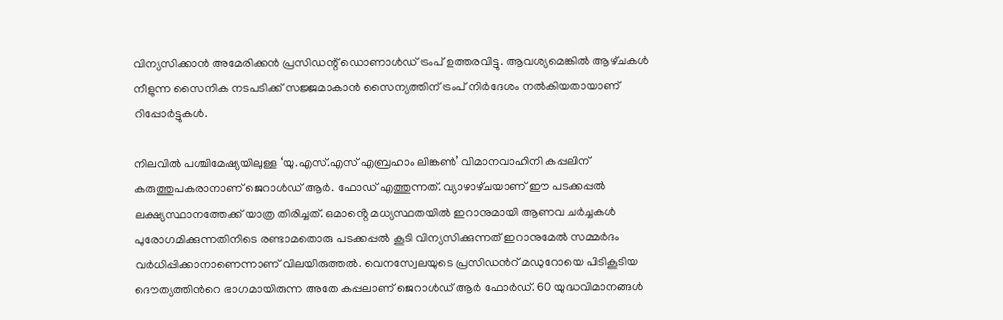വിന്യസിക്കാൻ അമേരിക്കൻ പ്രസിഡന്റ് ഡൊണാൾഡ് ട്രംപ് ഉത്തരവിട്ടു. ആവശ്യമെങ്കിൽ ആഴ്‌ചകൾ നീളുന്ന സൈനിക നടപടിക്ക് സജ്ജമാകാൻ സൈന്യത്തിന് ട്രംപ് നിർദേശം നൽകിയതായാണ് റിപ്പോർട്ടുകൾ.

നിലവിൽ പശ്ചിമേഷ്യയിലുള്ള ‘യു.എസ്.എസ് എബ്രഹാം ലിങ്കൺ’ വിമാനവാഹിനി കപ്പലിന് കരുത്തുപകരാനാണ് ജെറാൾഡ് ആർ. ഫോഡ് എത്തുന്നത്. വ്യാഴാഴ്‌ചയാണ് ഈ പടക്കപ്പൽ ലക്ഷ്യസ്ഥാനത്തേക്ക് യാത്ര തിരിച്ചത്. ഒമാൻ്റെ മധ്യസ്ഥതയിൽ ഇറാനുമായി ആണവ ചർച്ചകൾ പുരോഗമിക്കുന്നതിനിടെ രണ്ടാമതൊരു പടക്കപ്പൽ കൂടി വിന്യസിക്കുന്നത് ഇറാനുമേൽ സമ്മർദം വർധിപ്പിക്കാനാണെന്നാണ് വിലയിരുത്തൽ. വെനസ്വേലയുടെ പ്രസിഡന്‍റ് മഡുറോയെ പിടികൂടിയ ദൌത്യത്തിന്‍റെ ഭാഗമായിരുന്ന അതേ കപ്പലാണ് ജെറാൾഡ് ആർ ഫോർഡ്. 60 യുദ്ധവിമാനങ്ങൾ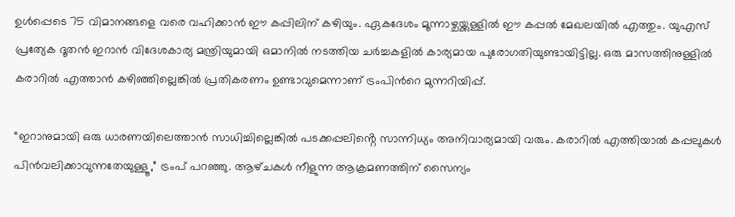ഉൾപ്പെടെ 75 വിമാനങ്ങളെ വരെ വഹിക്കാൻ ഈ കപ്പിലിന് കഴിയും. ഏകദേശം മൂന്നാഴ്ചയ്ക്കുള്ളിൽ ഈ കപ്പൽ മേഖലയിൽ എത്തും. യുഎസ് പ്രത്യേക ദൂതൻ ഇറാൻ വിദേശകാര്യ മന്ത്രിയുമായി ഒമാനിൽ നടത്തിയ ചർച്ചകളിൽ കാര്യമായ പുരോഗതിയുണ്ടായിട്ടില്ല. ഒരു മാസത്തിനുള്ളിൽ കരാറിൽ എത്താൻ കഴിഞ്ഞില്ലെങ്കിൽ പ്രതികരണം ഉണ്ടാവുമെന്നാണ് ട്രംപിന്‍റെ മുന്നറിയിപ്പ്.

“ഇറാനുമായി ഒരു ധാരണയിലെത്താൻ സാധിച്ചില്ലെങ്കിൽ പടക്കപ്പലിൻ്റെ സാന്നിധ്യം അനിവാര്യമായി വരും. കരാറിൽ എത്തിയാൽ കപ്പലുകൾ പിൻവലിക്കാവുന്നതേയുള്ളൂ,” ട്രംപ് പറഞ്ഞു. ആഴ്‌ചകൾ നീളുന്ന ആക്രമണത്തിന് സൈന്യം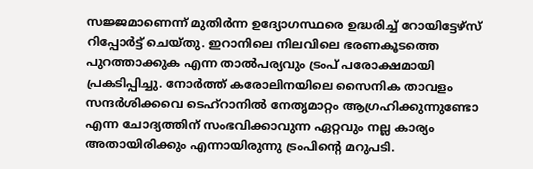സജ്ജമാണെന്ന് മുതിർന്ന ഉദ്യോഗസ്ഥരെ ഉദ്ധരിച്ച് റോയിട്ടേഴ്‌സ് റിപ്പോർട്ട് ചെയ്തു. ഇറാനിലെ നിലവിലെ ഭരണകൂടത്തെ പുറത്താക്കുക എന്ന താൽപര്യവും ട്രംപ് പരോക്ഷമായി പ്രകടിപ്പിച്ചു. നോർത്ത് കരോലിനയിലെ സൈനിക താവളം സന്ദർശിക്കവെ ടെഹ്റാനിൽ നേതൃമാറ്റം ആഗ്രഹിക്കുന്നുണ്ടോ എന്ന ചോദ്യത്തിന് സംഭവിക്കാവുന്ന ഏറ്റവും നല്ല കാര്യം അതായിരിക്കും എന്നായിരുന്നു ട്രംപിൻ്റെ മറുപടി.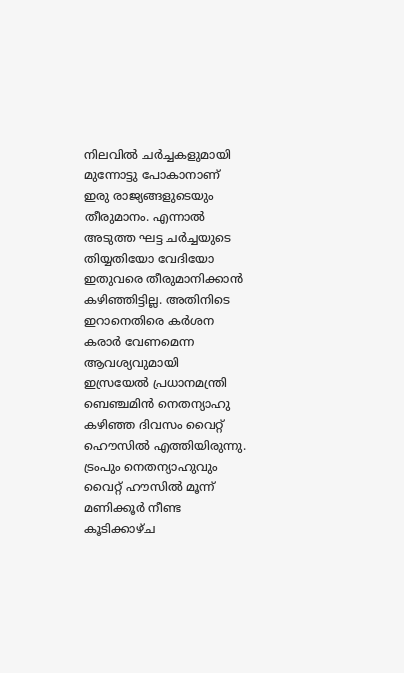നിലവിൽ ചർച്ചകളുമായി മുന്നോട്ടു പോകാനാണ് ഇരു രാജ്യങ്ങളുടെയും തീരുമാനം. എന്നാൽ അടുത്ത ഘട്ട ചർച്ചയുടെ തിയ്യതിയോ വേദിയോ ഇതുവരെ തീരുമാനിക്കാൻ കഴിഞ്ഞിട്ടില്ല. അതിനിടെ ഇറാനെതിരെ കർശന കരാർ വേണമെന്ന ആവശ്യവുമായി ഇസ്രയേൽ പ്രധാനമന്ത്രി ബെഞ്ചമിൻ നെതന്യാഹു കഴിഞ്ഞ ദിവസം വൈറ്റ് ഹൌസിൽ എത്തിയിരുന്നു. ട്രംപും നെതന്യാഹുവും വൈറ്റ് ഹൗസിൽ മൂന്ന് മണിക്കൂർ നീണ്ട കൂടിക്കാഴ്ച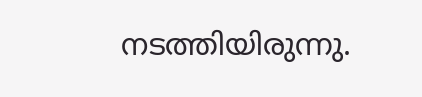നടത്തിയിരുന്നു.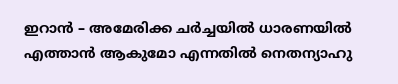ഇറാൻ – അമേരിക്ക ചർച്ചയിൽ ധാരണയിൽ എത്താൻ ആകുമോ എന്നതിൽ നെതന്യാഹു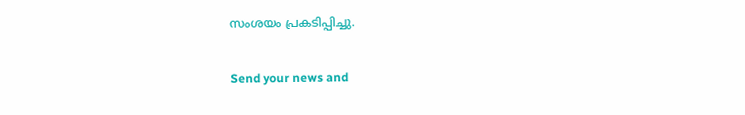സംശയം പ്രകടിപ്പിച്ചു.

Send your news and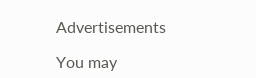Advertisements

You may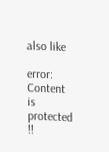also like

error: Content is protected !!